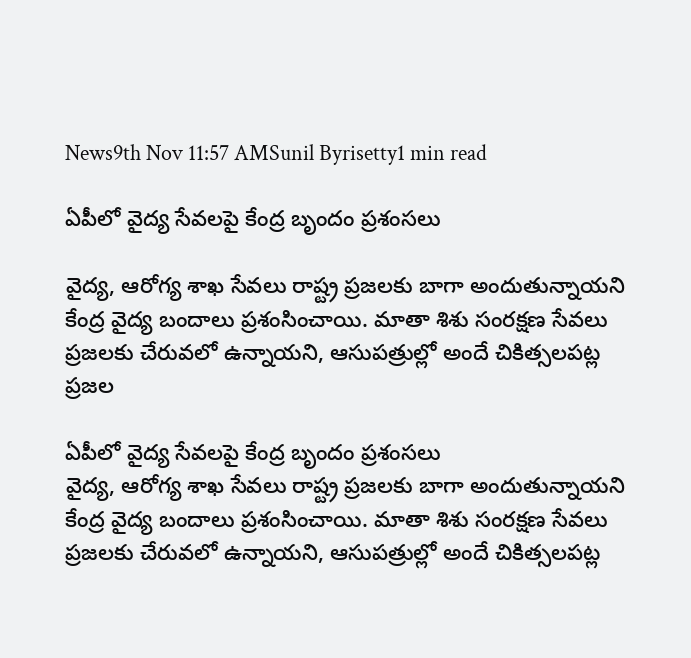News9th Nov 11:57 AMSunil Byrisetty1 min read

ఏపీలో వైద్య సేవ‌లపై కేంద్ర బృందం ప్రశంసలు

వైద్య, ఆరోగ్య శాఖ సేవలు రాష్ట్ర‌ ప్రజలకు బాగా అందుతున్నాయని కేంద్ర వైద్య బందాలు ప్రశంసించాయి. మాతా శిశు సంరక్షణ సేవలు ప్రజలకు చేరువలో ఉన్నాయని, ఆసుపత్రుల్లో అందే చికిత్సలపట్ల ప్రజల

ఏపీలో వైద్య సేవ‌లపై కేంద్ర బృందం ప్రశంసలు
వైద్య, ఆరోగ్య శాఖ సేవలు రాష్ట్ర‌ ప్రజలకు బాగా అందుతున్నాయని కేంద్ర వైద్య బందాలు ప్రశంసించాయి. మాతా శిశు సంరక్షణ సేవలు ప్రజలకు చేరువలో ఉన్నాయని, ఆసుపత్రుల్లో అందే చికిత్సలపట్ల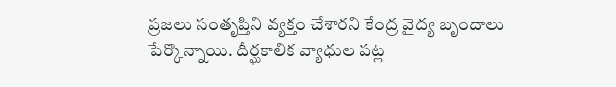ప్రజలు సంతృప్తిని వ్యక్తం చేశారని కేంద్ర వైద్య బృందాలు పేర్కొన్నాయి. దీర్ఘకాలిక వ్యాధుల పట్ల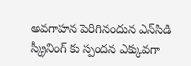అవగాహన పెరిగినందున ఎన్‌సిడి స్క్రీనింగ్ కు స్పందన ఎక్కువగా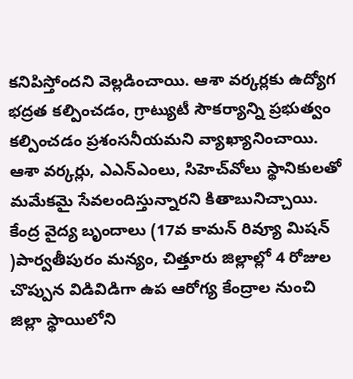కనిపిస్తోందని వెల్లడించాయి. ఆశా వ‌ర్క‌ర్ల‌కు ఉద్యోగ భద్రత కల్పించడం, గ్రాట్యుటీ సౌకర్యాన్ని ప్రభుత్వం కల్పించడం ప్రశంసనీయమని వ్యాఖ్యానించాయి. ఆశా వ‌ర్క‌ర్లు, ఎఎన్ఎంలు, సిహెచ్‌వోలు స్థానికుల‌తో మ‌మేక‌మై సేవ‌లందిస్తున్నార‌ని కితాబునిచ్చాయి. కేంద్ర వైద్య బృందాలు (17వ కామన్ రివ్యూ మిషన్ )పార్వతీపురం మన్యం, చిత్తూరు జిల్లాల్లో 4 రోజుల చొప్పున విడివిడిగా ఉప ఆరోగ్య కేంద్రాల నుంచి జిల్లా స్థాయిలోని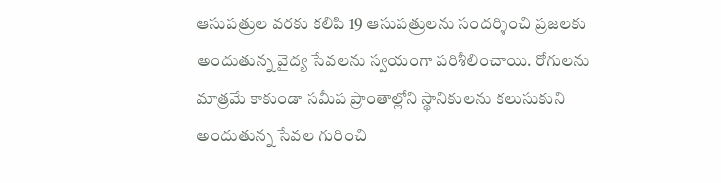ఆసుప‌త్రుల‌ వరకు కలిపి 19 ఆసుపత్రులను సందర్శించి ప్రజలకు అందుతున్న వైద్య సేవలను స్వయంగా పరిశీలించాయి. రోగులను మాత్రమే కాకుండా సమీప‌ ప్రాంతాల్లోని స్థానికులను కలుసుకుని అందుతున్న సేవల గురించి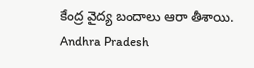కేంద్ర వైద్య బందాలు ఆరా తీశాయి.
Andhra Pradesh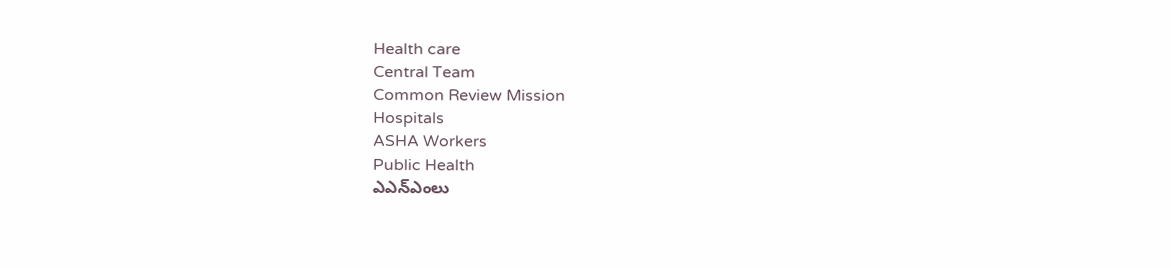Health care
Central Team
Common Review Mission
Hospitals
ASHA Workers
Public Health
ఎఎన్ఎంలు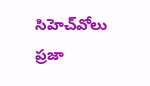సిహెచ్‌వోలు
ప్రజా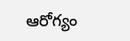ఆరోగ్యం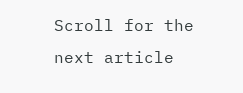Scroll for the next article